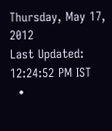Thursday, May 17, 2012
Last Updated: 12:24:52 PM IST
  •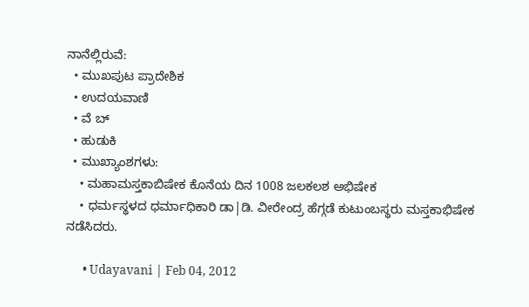ನಾನೆಲ್ಲಿರುವೆ:
  • ಮುಖಪುಟ ಪ್ರಾದೇಶಿಕ
  • ಉದಯವಾಣಿ
  • ವೆ ಬ್
  • ಹುಡುಕಿ
  • ಮುಖ್ಯಾಂಶಗಳು:
    • ಮಹಾಮಸ್ತಕಾಬಿಷೇಕ ಕೊನೆಯ ದಿನ 1008 ಜಲಕಲಶ ಅಭಿಷೇಕ
    • ಧರ್ಮಸ್ಥಳದ ಧರ್ಮಾಧಿಕಾರಿ ಡಾ|ಡಿ. ವೀರೇಂದ್ರ ಹೆಗ್ಗಡೆ ಕುಟುಂಬಸ್ಥರು ಮಸ್ತಕಾಭಿಷೇಕ ನಡೆಸಿದರು.

      • Udayavani | Feb 04, 2012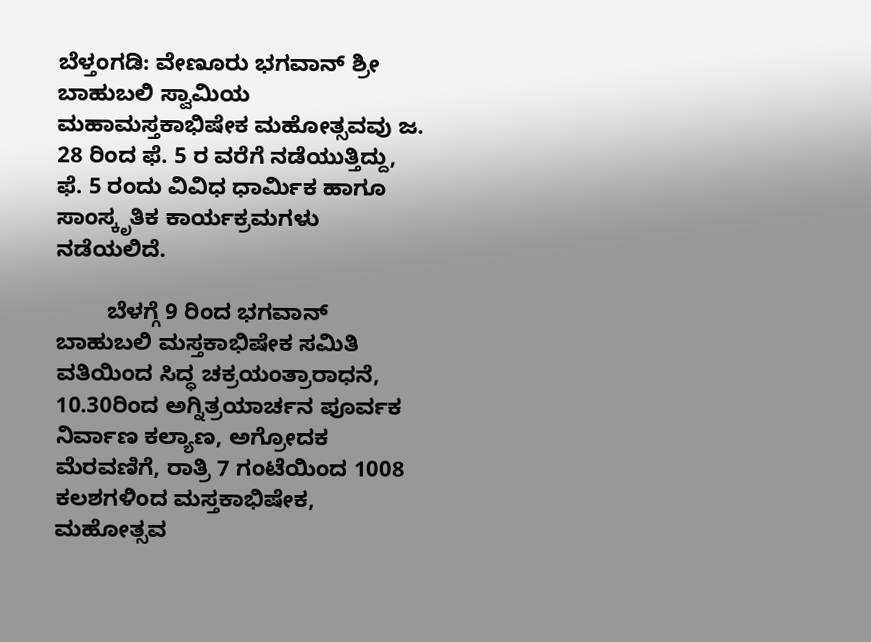ಬೆಳ್ತಂಗಡಿ: ವೇಣೂರು ಭಗವಾನ್‌ ಶ್ರೀ ಬಾಹುಬಲಿ ಸ್ವಾಮಿಯ ಮಹಾಮಸ್ತಕಾಭಿಷೇಕ ಮಹೋತ್ಸವವು ಜ. 28 ರಿಂದ ಫೆ. 5 ರ ವರೆಗೆ ನಡೆಯುತ್ತಿದ್ದು, ಫೆ. 5 ರಂದು ವಿವಿಧ ಧಾರ್ಮಿಕ ಹಾಗೂ ಸಾಂಸ್ಕೃತಿಕ ಕಾರ್ಯಕ್ರಮಗಳು ನಡೆಯಲಿದೆ.

        ಬೆಳಗ್ಗೆ 9 ರಿಂದ ಭಗವಾನ್‌ ಬಾಹುಬಲಿ ಮಸ್ತಕಾಭಿಷೇಕ ಸಮಿತಿ ವತಿಯಿಂದ ಸಿದ್ಧ ಚಕ್ರಯಂತ್ರಾರಾಧನೆ, 10.30ರಿಂದ ಅಗ್ನಿತ್ರಯಾರ್ಚನ ಪೂರ್ವಕ ನಿರ್ವಾಣ ಕಲ್ಯಾಣ, ಅಗ್ರೋದಕ ಮೆರವಣಿಗೆ, ರಾತ್ರಿ 7 ಗಂಟೆಯಿಂದ 1008 ಕಲಶಗಳಿಂದ ಮಸ್ತಕಾಭಿಷೇಕ, ಮಹೋತ್ಸವ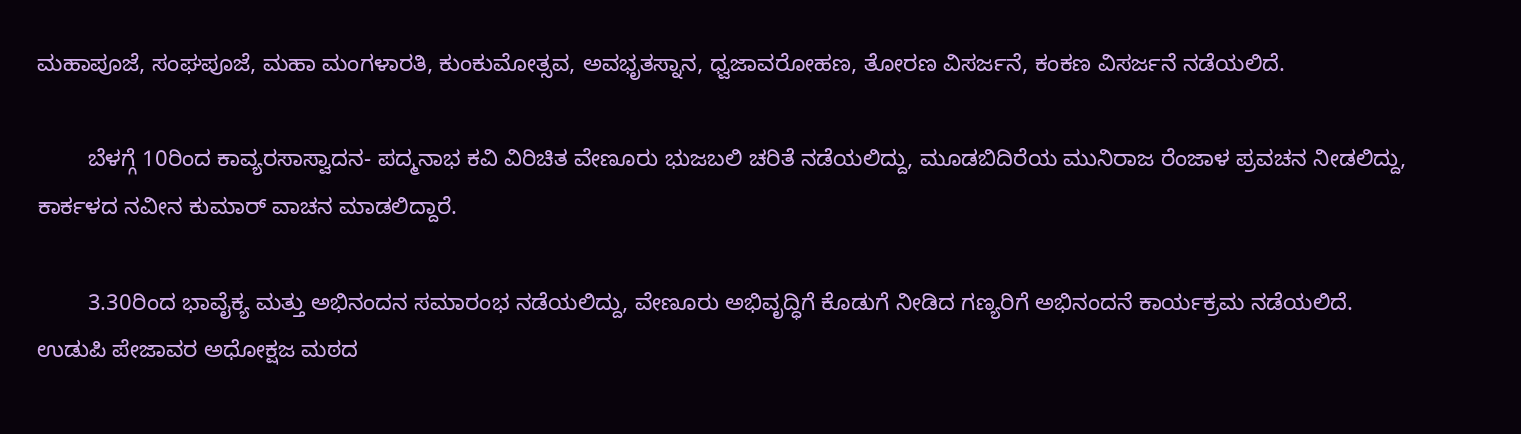ಮಹಾಪೂಜೆ, ಸಂಘಪೂಜೆ, ಮಹಾ ಮಂಗಳಾರತಿ, ಕುಂಕುಮೋತ್ಸವ, ಅವಭೃತಸ್ನಾನ, ಧ್ವಜಾವರೋಹಣ, ತೋರಣ ವಿಸರ್ಜನೆ, ಕಂಕಣ ವಿಸರ್ಜನೆ ನಡೆಯಲಿದೆ.

        ಬೆಳಗ್ಗೆ 10ರಿಂದ ಕಾವ್ಯರಸಾಸ್ವಾದನ- ಪದ್ಮನಾಭ ಕವಿ ವಿರಿಚಿತ ವೇಣೂರು ಭುಜಬಲಿ ಚರಿತೆ ನಡೆಯಲಿದ್ದು, ಮೂಡಬಿದಿರೆಯ ಮುನಿರಾಜ ರೆಂಜಾಳ ಪ್ರವಚನ ನೀಡಲಿದ್ದು, ಕಾರ್ಕಳದ ನವೀನ ಕುಮಾರ್‌ ವಾಚನ ಮಾಡಲಿದ್ದಾರೆ.

        3.30ರಿಂದ ಭಾವೈಕ್ಯ ಮತ್ತು ಅಭಿನಂದನ ಸಮಾರಂಭ ನಡೆಯಲಿದ್ದು, ವೇಣೂರು ಅಭಿವೃದ್ಧಿಗೆ ಕೊಡುಗೆ ನೀಡಿದ ಗಣ್ಯರಿಗೆ ಅಭಿನಂದನೆ ಕಾರ್ಯಕ್ರಮ ನಡೆಯಲಿದೆ. ಉಡುಪಿ ಪೇಜಾವರ ಅಧೋಕ್ಷಜ ಮಠದ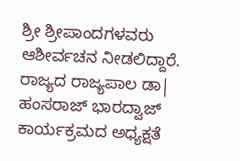ಶ್ರೀ ಶ್ರೀಪಾಂದಗಳವರು ಆಶೀರ್ವಚನ ನೀಡಲಿದ್ದಾರೆ. ರಾಜ್ಯದ ರಾಜ್ಯಪಾಲ ಡಾ| ಹಂಸರಾಜ್‌ ಭಾರದ್ವಾಜ್‌ ಕಾರ್ಯಕ್ರಮದ ಅಧ್ಯಕ್ಷತೆ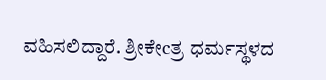ವಹಿಸಲಿದ್ದಾರೆ. ಶ್ರೀಕೇcತ್ರ ಧರ್ಮಸ್ಥಳದ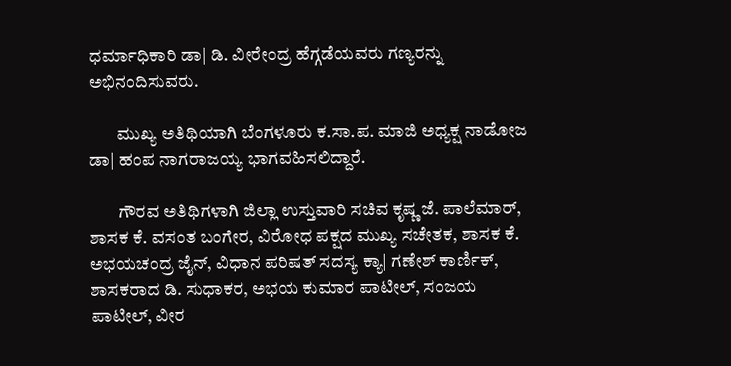ಧರ್ಮಾಧಿಕಾರಿ ಡಾ| ಡಿ. ವೀರೇಂದ್ರ ಹೆಗ್ಗಡೆಯವರು ಗಣ್ಯರನ್ನು ಅಭಿನಂದಿಸುವರು.

        ಮುಖ್ಯ ಅತಿಥಿಯಾಗಿ ಬೆಂಗಳೂರು ಕ.ಸಾ.ಪ. ಮಾಜಿ ಅಧ್ಯಕ್ಷ ನಾಡೋಜ ಡಾ| ಹಂಪ ನಾಗರಾಜಯ್ಯ ಭಾಗವಹಿಸಲಿದ್ದಾರೆ.

        ಗೌರವ ಅತಿಥಿಗಳಾಗಿ ಜಿಲ್ಲಾ ಉಸ್ತುವಾರಿ ಸಚಿವ ಕೃಷ್ಣ ಜೆ. ಪಾಲೆಮಾರ್‌, ಶಾಸಕ ಕೆ. ವಸಂತ ಬಂಗೇರ, ವಿರೋಧ ಪಕ್ಷದ ಮುಖ್ಯ ಸಚೇತಕ, ಶಾಸಕ ಕೆ. ಅಭಯಚಂದ್ರ ಜೈನ್‌, ವಿಧಾನ ಪರಿಷತ್‌ ಸದಸ್ಯ ಕ್ಯಾ| ಗಣೇಶ್‌ ಕಾರ್ಣಿಕ್‌, ಶಾಸಕರಾದ ಡಿ. ಸುಧಾಕರ, ಅಭಯ ಕುಮಾರ ಪಾಟೀಲ್‌, ಸಂಜಯ ಪಾಟೀಲ್‌, ವೀರ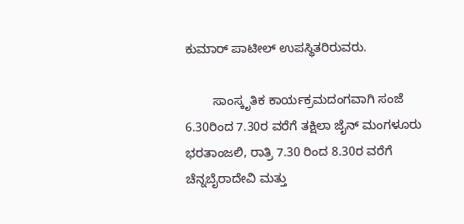ಕುಮಾರ್‌ ಪಾಟೀಲ್‌ ಉಪಸ್ಥಿತರಿರುವರು.

        ಸಾಂಸ್ಕೃತಿಕ ಕಾರ್ಯಕ್ರಮದಂಗವಾಗಿ ಸಂಜೆ 6.30ರಿಂದ 7.30ರ ವರೆಗೆ ತಕ್ಷಿಲಾ ಜೈನ್‌ ಮಂಗಳೂರು ಭರತಾಂಜಲಿ, ರಾತ್ರಿ 7.30 ರಿಂದ 8.30ರ ವರೆಗೆ ಚೆನ್ನಬೈರಾದೇವಿ ಮತ್ತು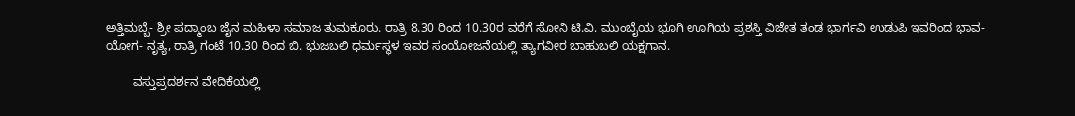ಅತ್ತಿಮಬ್ಬೆ- ಶ್ರೀ ಪದ್ಮಾಂಬ ಜೈನ ಮಹಿಳಾ ಸಮಾಜ ತುಮಕೂರು. ರಾತ್ರಿ 8.30 ರಿಂದ 10.30ರ ವರೆಗೆ ಸೋನಿ ಟಿ.ವಿ. ಮುಂಬೈಯ ಭೂಗಿ ಊಗಿಯ ಪ್ರಶಸ್ತಿ ವಿಜೇತ ತಂಡ ಭಾರ್ಗವಿ ಉಡುಪಿ ಇವರಿಂದ ಭಾವ- ಯೋಗ- ನೃತ್ಯ, ರಾತ್ರಿ ಗಂಟೆ 10.30 ರಿಂದ ಬಿ. ಭುಜಬಲಿ ಧರ್ಮಸ್ಥಳ ಇವರ ಸಂಯೋಜನೆಯಲ್ಲಿ ತ್ಯಾಗವೀರ ಬಾಹುಬಲಿ ಯಕ್ಷಗಾನ.

        ವಸ್ತುಪ್ರದರ್ಶನ ವೇದಿಕೆಯಲ್ಲಿ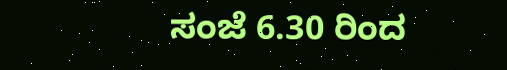ಸಂಜೆ 6.30 ರಿಂದ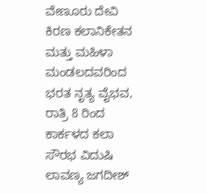ವೇಣೂರು ದೇವಿ ಕಿರಣ ಕಲಾನಿಕೇತನ ಮತ್ತು ಮಹಿಳಾ ಮಂಡಲದವರಿಂದ ಭರತ ನೃತ್ಯ ವೈಭವ, ರಾತ್ರಿ 8 ರಿಂದ ಕಾರ್ಕಳದ ಕಲಾ ಸೌರಭ ವಿದುಷಿ ಲಾವಣ್ಯ ಜಗದೀಶ್‌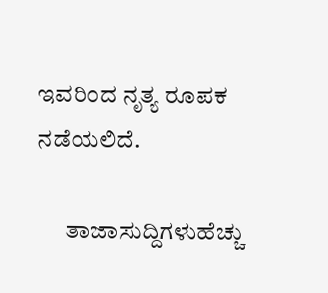ಇವರಿಂದ ನೃತ್ಯ ರೂಪಕ ನಡೆಯಲಿದೆ.

      ತಾಜಾಸುದ್ದಿಗಳುಹೆಚ್ಚು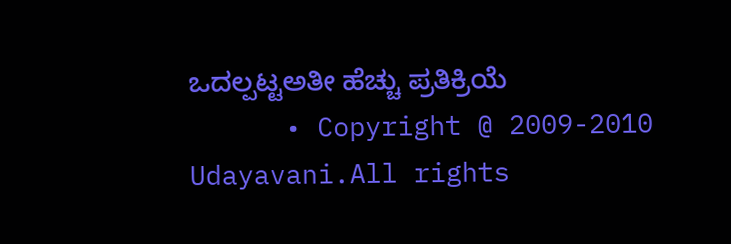ಒದಲ್ಪಟ್ಟಅತೀ ಹೆಚ್ಚು ಪ್ರತಿಕ್ರಿಯೆ
      • Copyright @ 2009-2010 Udayavani.All rights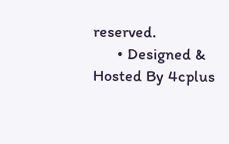reserved.
      • Designed & Hosted By 4cplus